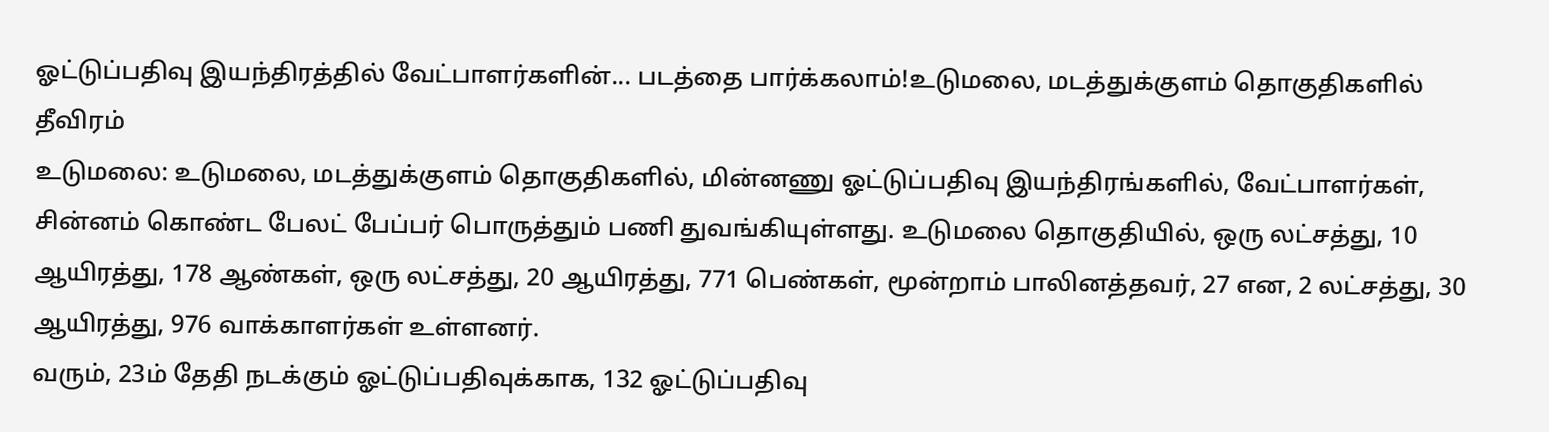ஓட்டுப்பதிவு இயந்திரத்தில் வேட்பாளர்களின்... படத்தை பார்க்கலாம்!உடுமலை, மடத்துக்குளம் தொகுதிகளில் தீவிரம்
உடுமலை: உடுமலை, மடத்துக்குளம் தொகுதிகளில், மின்னணு ஓட்டுப்பதிவு இயந்திரங்களில், வேட்பாளர்கள், சின்னம் கொண்ட பேலட் பேப்பர் பொருத்தும் பணி துவங்கியுள்ளது. உடுமலை தொகுதியில், ஒரு லட்சத்து, 10 ஆயிரத்து, 178 ஆண்கள், ஒரு லட்சத்து, 20 ஆயிரத்து, 771 பெண்கள், மூன்றாம் பாலினத்தவர், 27 என, 2 லட்சத்து, 30 ஆயிரத்து, 976 வாக்காளர்கள் உள்ளனர்.
வரும், 23ம் தேதி நடக்கும் ஓட்டுப்பதிவுக்காக, 132 ஓட்டுப்பதிவு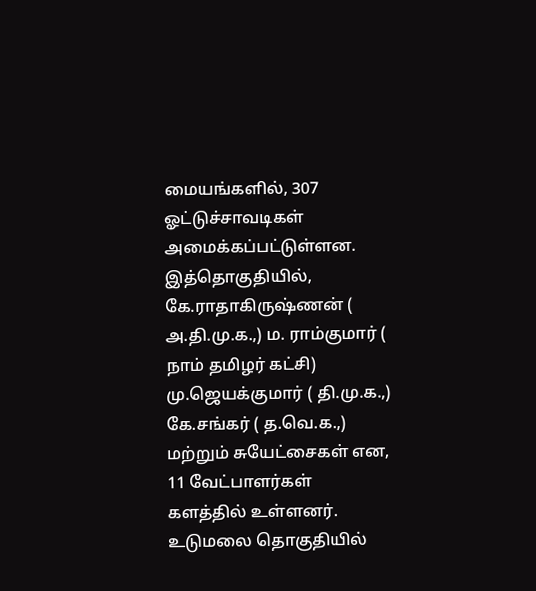மையங்களில், 307 ஓட்டுச்சாவடிகள் அமைக்கப்பட்டுள்ளன. இத்தொகுதியில், கே.ராதாகிருஷ்ணன் ( அ.தி.மு.க.,) ம. ராம்குமார் ( நாம் தமிழர் கட்சி) மு.ஜெயக்குமார் ( தி.மு.க.,) கே.சங்கர் ( த.வெ.க.,) மற்றும் சுயேட்சைகள் என, 11 வேட்பாளர்கள் களத்தில் உள்ளனர்.
உடுமலை தொகுதியில்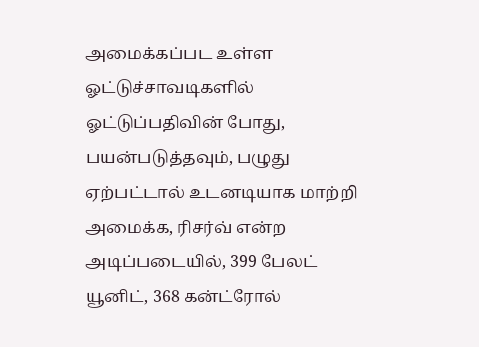அமைக்கப்பட உள்ள ஓட்டுச்சாவடிகளில் ஓட்டுப்பதிவின் போது, பயன்படுத்தவும், பழுது ஏற்பட்டால் உடனடியாக மாற்றி அமைக்க, ரிசர்வ் என்ற அடிப்படையில், 399 பேலட் யூனிட், 368 கன்ட்ரோல்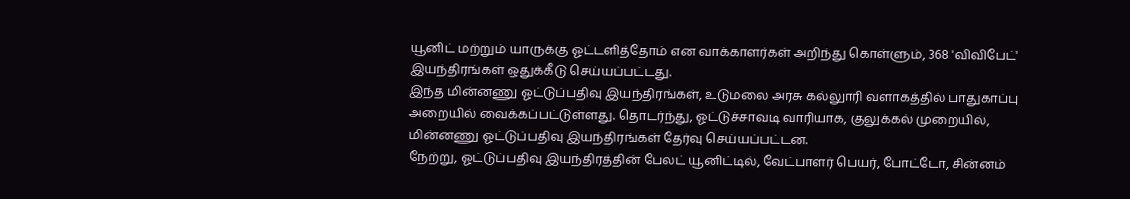யூனிட் மற்றும் யாருக்கு ஓட்டளித்தோம் என வாக்காளர்கள் அறிந்து கொள்ளும், 368 'விவிபேட்' இயந்திரங்கள் ஒதுக்கீடு செய்யப்பட்டது.
இந்த மின்னணு ஓட்டுப்பதிவு இயந்திரங்கள், உடுமலை அரசு கல்லுாரி வளாகத்தில் பாதுகாப்பு அறையில் வைக்கப்பட்டுள்ளது. தொடர்ந்து, ஓட்டுச்சாவடி வாரியாக, குலுக்கல் முறையில், மின்னணு ஓட்டுப்பதிவு இயந்திரங்கள் தேர்வு செய்யப்பட்டன.
நேற்று, ஓட்டுப்பதிவு இயந்திரத்தின் பேலட் யூனிட்டில், வேட்பாளர் பெயர், போட்டோ, சின்னம்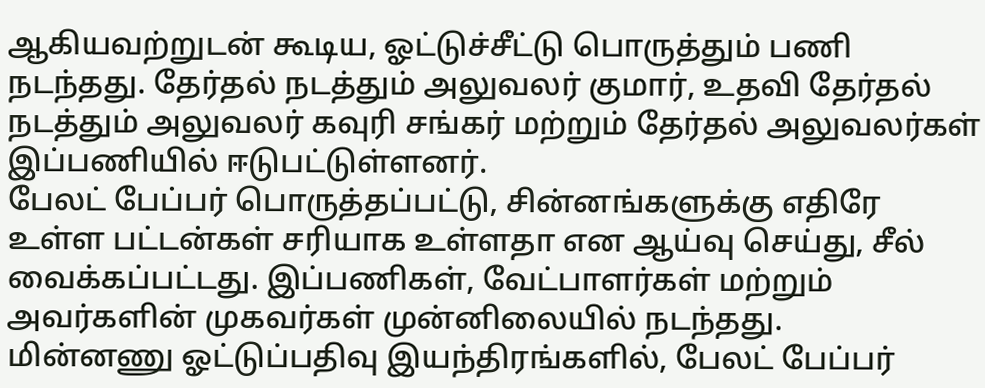ஆகியவற்றுடன் கூடிய, ஓட்டுச்சீட்டு பொருத்தும் பணி நடந்தது. தேர்தல் நடத்தும் அலுவலர் குமார், உதவி தேர்தல் நடத்தும் அலுவலர் கவுரி சங்கர் மற்றும் தேர்தல் அலுவலர்கள் இப்பணியில் ஈடுபட்டுள்ளனர்.
பேலட் பேப்பர் பொருத்தப்பட்டு, சின்னங்களுக்கு எதிரே உள்ள பட்டன்கள் சரியாக உள்ளதா என ஆய்வு செய்து, சீல் வைக்கப்பட்டது. இப்பணிகள், வேட்பாளர்கள் மற்றும் அவர்களின் முகவர்கள் முன்னிலையில் நடந்தது.
மின்னணு ஓட்டுப்பதிவு இயந்திரங்களில், பேலட் பேப்பர்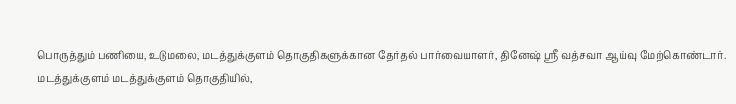பொருத்தும் பணியை, உடுமலை, மடத்துக்குளம் தொகுதிகளுக்கான தேர்தல் பார்வையாளர், தினேஷ் ஸ்ரீ வத்சவா ஆய்வு மேற்கொண்டார்.
மடத்துக்குளம் மடத்துக்குளம் தொகுதியில்,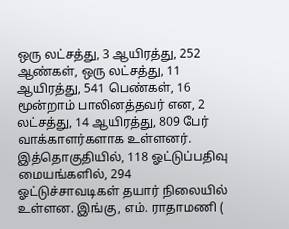ஒரு லட்சத்து, 3 ஆயிரத்து, 252 ஆண்கள், ஒரு லட்சத்து, 11 ஆயிரத்து, 541 பெண்கள், 16 மூன்றாம் பாலினத்தவர் என, 2 லட்சத்து, 14 ஆயிரத்து, 809 பேர் வாக்காளர்களாக உள்ளனர்.
இத்தொகுதியில், 118 ஓட்டுப்பதிவு மையங்களில், 294 ஓட்டுச்சாவடிகள் தயார் நிலையில் உள்ளன. இங்கு, எம். ராதாமணி (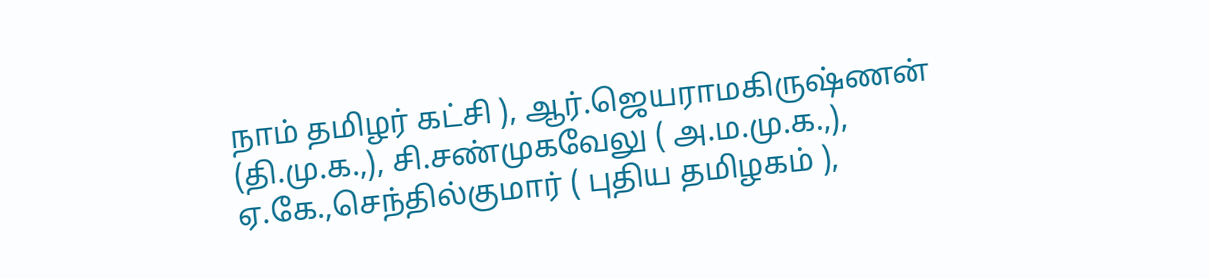நாம் தமிழர் கட்சி ), ஆர்.ஜெயராமகிருஷ்ணன் (தி.மு.க.,), சி.சண்முகவேலு ( அ.ம.மு.க.,), ஏ.கே.,செந்தில்குமார் ( புதிய தமிழகம் ),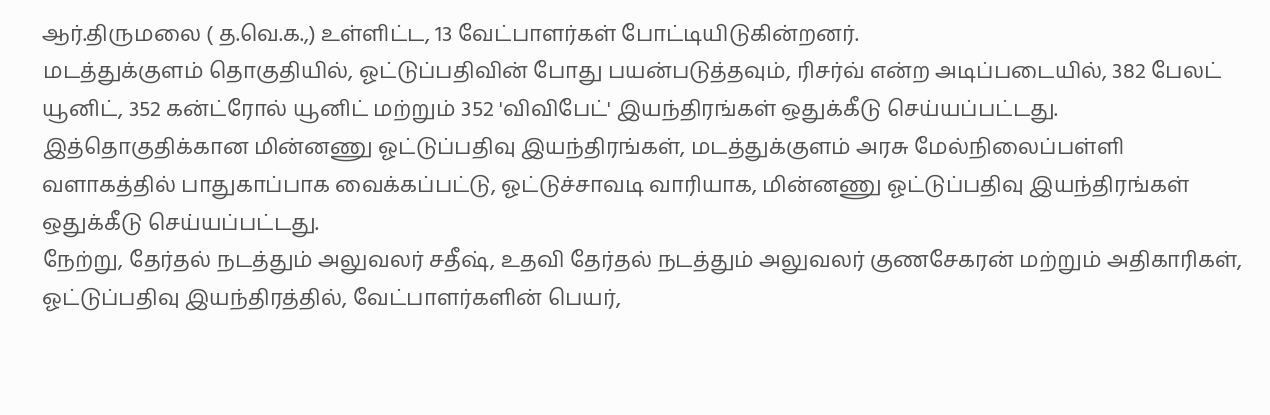ஆர்.திருமலை ( த.வெ.க.,) உள்ளிட்ட, 13 வேட்பாளர்கள் போட்டியிடுகின்றனர்.
மடத்துக்குளம் தொகுதியில், ஓட்டுப்பதிவின் போது பயன்படுத்தவும், ரிசர்வ் என்ற அடிப்படையில், 382 பேலட் யூனிட், 352 கன்ட்ரோல் யூனிட் மற்றும் 352 'விவிபேட்' இயந்திரங்கள் ஒதுக்கீடு செய்யப்பட்டது.
இத்தொகுதிக்கான மின்னணு ஓட்டுப்பதிவு இயந்திரங்கள், மடத்துக்குளம் அரசு மேல்நிலைப்பள்ளி வளாகத்தில் பாதுகாப்பாக வைக்கப்பட்டு, ஓட்டுச்சாவடி வாரியாக, மின்னணு ஓட்டுப்பதிவு இயந்திரங்கள் ஒதுக்கீடு செய்யப்பட்டது.
நேற்று, தேர்தல் நடத்தும் அலுவலர் சதீஷ், உதவி தேர்தல் நடத்தும் அலுவலர் குணசேகரன் மற்றும் அதிகாரிகள், ஓட்டுப்பதிவு இயந்திரத்தில், வேட்பாளர்களின் பெயர்,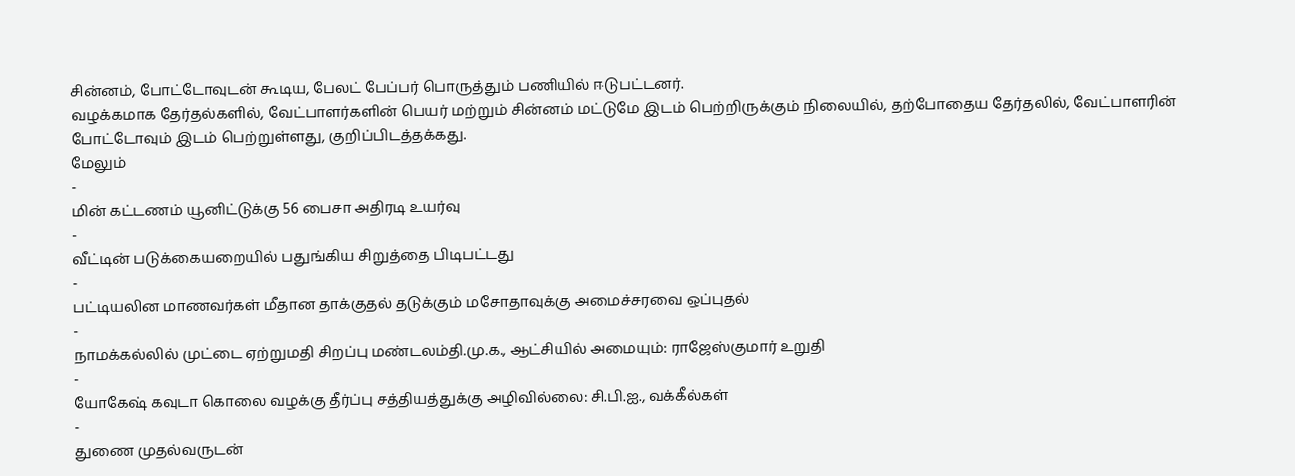சின்னம், போட்டோவுடன் கூடிய, பேலட் பேப்பர் பொருத்தும் பணியில் ஈடுபட்டனர்.
வழக்கமாக தேர்தல்களில், வேட்பாளர்களின் பெயர் மற்றும் சின்னம் மட்டுமே இடம் பெற்றிருக்கும் நிலையில், தற்போதைய தேர்தலில், வேட்பாளரின் போட்டோவும் இடம் பெற்றுள்ளது, குறிப்பிடத்தக்கது.
மேலும்
-
மின் கட்டணம் யூனிட்டுக்கு 56 பைசா அதிரடி உயர்வு
-
வீட்டின் படுக்கையறையில் பதுங்கிய சிறுத்தை பிடிபட்டது
-
பட்டியலின மாணவர்கள் மீதான தாக்குதல் தடுக்கும் மசோதாவுக்கு அமைச்சரவை ஒப்புதல்
-
நாமக்கல்லில் முட்டை ஏற்றுமதி சிறப்பு மண்டலம்தி.மு.க., ஆட்சியில் அமையும்: ராஜேஸ்குமார் உறுதி
-
யோகேஷ் கவுடா கொலை வழக்கு தீர்ப்பு சத்தியத்துக்கு அழிவில்லை: சி.பி.ஐ., வக்கீல்கள்
-
துணை முதல்வருடன்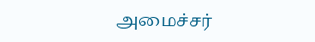அமைச்சர்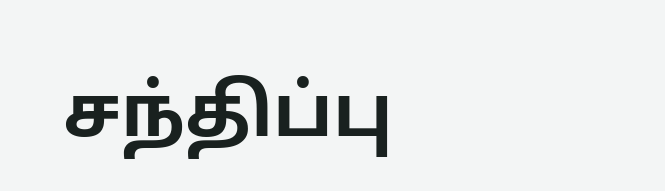சந்திப்பு